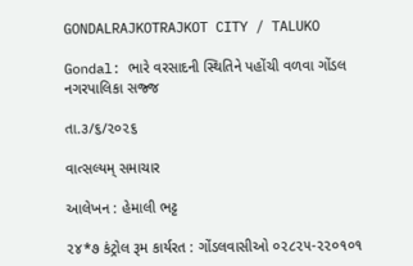GONDALRAJKOTRAJKOT CITY / TALUKO

Gondal: ભારે વરસાદની સ્થિતિને પહોંચી વળવા ગોંડલ નગરપાલિકા સજ્જ

તા.૩/૬/૨૦૨૬

વાત્સલ્યમ્ સમાચાર

આલેખન : હેમાલી ભટ્ટ

૨૪*૭ કંટ્રોલ રૂમ કાર્યરત : ગોંડલવાસીઓ ૦૨૮૨૫-૨૨૦૧૦૧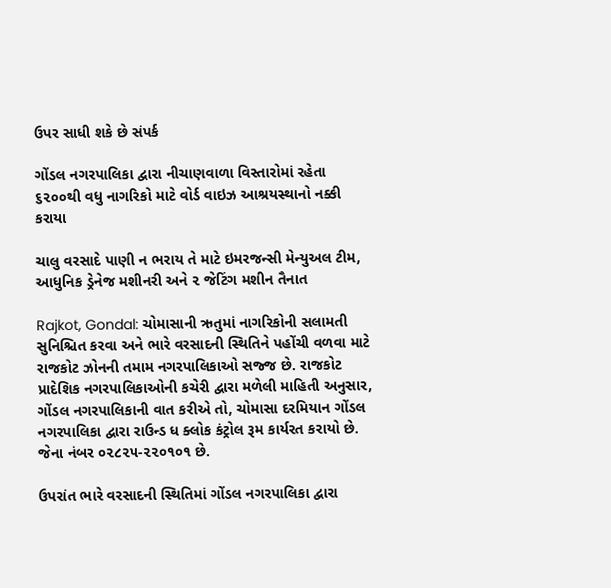ઉપર સાધી શકે છે સંપર્ક

ગોંડલ નગરપાલિકા દ્વારા નીચાણવાળા વિસ્તારોમાં રહેતા ૬૨૦૦થી વધુ નાગરિકો માટે વોર્ડ વાઇઝ આશ્રયસ્થાનો નક્કી કરાયા

ચાલુ વરસાદે પાણી ન ભરાય તે માટે ઇમરજન્સી મેન્યુઅલ ટીમ, આધુનિક ડ્રેનેજ મશીનરી અને ૨ જેટિંગ મશીન તૈનાત

Rajkot, Gondal: ચોમાસાની ઋતુમાં નાગરિકોની સલામતી સુનિશ્ચિત કરવા અને ભારે વરસાદની સ્થિતિને પહોંચી વળવા માટે રાજકોટ ઝોનની તમામ નગરપાલિકાઓ સજ્જ છે. રાજકોટ પ્રાદેશિક નગરપાલિકાઓની કચેરી દ્વારા મળેલી માહિતી અનુસાર, ગોંડલ નગરપાલિકાની વાત કરીએ તો, ચોમાસા દરમિયાન ગોંડલ નગરપાલિકા દ્વારા રાઉન્ડ ધ ક્લોક કંટ્રોલ રૂમ કાર્યરત કરાયો છે. જેના નંબર ૦૨૮૨૫-૨૨૦૧૦૧ છે.

ઉપરાંત ભારે વરસાદની સ્થિતિમાં ગોંડલ નગરપાલિકા દ્વારા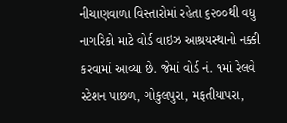નીચાણવાળા વિસ્તારોમાં રહેતા ૬૨૦૦થી વધુ નાગરિકો માટે વોર્ડ વાઇઝ આશ્રયસ્થાનો નક્કી કરવામાં આવ્યા છે. જેમાં વોર્ડ નં. ૧માં રેલવે સ્ટેશન પાછળ, ગોકુલપુરા, મફતીયાપરા,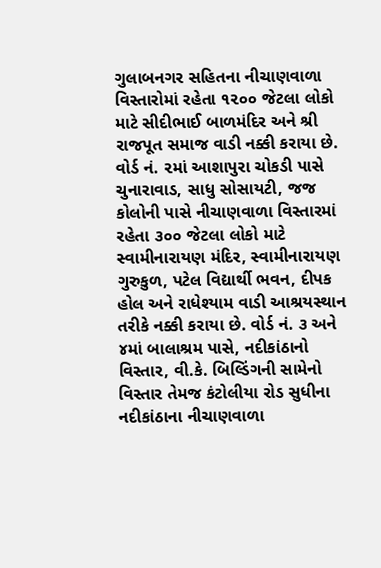ગુલાબનગર સહિતના નીચાણવાળા વિસ્તારોમાં રહેતા ૧૨૦૦ જેટલા લોકો માટે સીદીભાઈ બાળમંદિર અને શ્રી રાજપૂત સમાજ વાડી નક્કી કરાયા છે. વોર્ડ નં. ૨માં આશાપુરા ચોકડી પાસે ચુનારાવાડ, સાધુ સોસાયટી, જજ કોલોની પાસે નીચાણવાળા વિસ્તારમાં રહેતા ૩૦૦ જેટલા લોકો માટે સ્વામીનારાયણ મંદિર, સ્વામીનારાયણ ગુરુકુળ, પટેલ વિદ્યાર્થી ભવન, દીપક હોલ અને રાધેશ્યામ વાડી આશ્રયસ્થાન તરીકે નક્કી કરાયા છે. વોર્ડ નં. ૩ અને ૪માં બાલાશ્રમ પાસે, નદીકાંઠાનો વિસ્તાર, વી.કે. બિલ્ડિંગની સામેનો વિસ્તાર તેમજ કંટોલીયા રોડ સુધીના નદીકાંઠાના નીચાણવાળા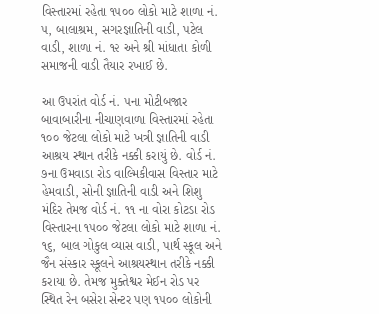વિસ્તારમાં રહેતા ૧૫૦૦ લોકો માટે શાળા નં. ૫, બાલાશ્રમ, સગરજ્ઞાતિની વાડી, પટેલ વાડી, શાળા નં. ૧૨ અને શ્રી માંધાતા કોળી સમાજની વાડી તૈયાર રખાઈ છે.

આ ઉપરાંત વોર્ડ નં. ૫ના મોટીબજાર બાવાબારીના નીચાણવાળા વિસ્તારમાં રહેતા ૧૦૦ જેટલા લોકો માટે ખત્રી જ્ઞાતિની વાડી આશ્રય સ્થાન તરીકે નક્કી કરાયું છે. વોર્ડ નં. ૭ના ઉમવાડા રોડ વાલ્મિકીવાસ વિસ્તાર માટે હેમવાડી, સોની જ્ઞાતિની વાડી અને શિશુ મંદિર તેમજ વોર્ડ નં. ૧૧ ના વોરા કોટડા રોડ વિસ્તારના ૧૫૦૦ જેટલા લોકો માટે શાળા નં. ૧૬, બાલ ગોકુલ વ્યાસ વાડી, પાર્થ સ્કૂલ અને જૈન સંસ્કાર સ્કૂલને આશ્રયસ્થાન તરીકે નક્કી કરાયા છે. તેમજ મુક્તેશ્વર મેઈન રોડ પર સ્થિત રેન બસેરા સેન્ટર પણ ૧૫૦૦ લોકોની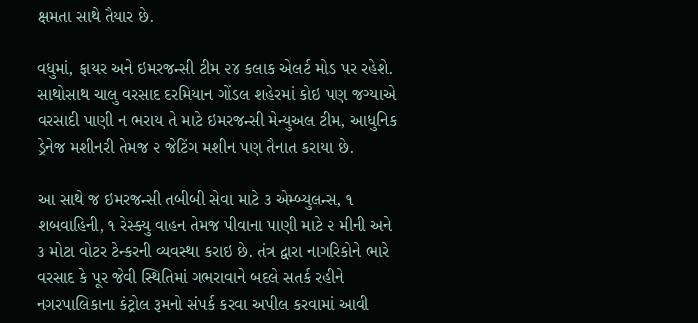ક્ષમતા સાથે તૈયાર છે.

વધુમાં, ફાયર અને ઇમરજન્સી ટીમ ૨૪ કલાક એલર્ટ મોડ પર રહેશે. સાથોસાથ ચાલુ વરસાદ દરમિયાન ગોંડલ શહેરમાં કોઇ પણ જગ્યાએ વરસાદી પાણી ન ભરાય તે માટે ઇમરજન્સી મેન્યુઅલ ટીમ, આધુનિક ડ્રેનેજ મશીનરી તેમજ ૨ જેટિંગ મશીન પણ તૈનાત કરાયા છે.

આ સાથે જ ઇમરજન્સી તબીબી સેવા માટે ૩ એમ્બ્યુલન્સ, ૧ શબવાહિની, ૧ રેસ્ક્યુ વાહન તેમજ પીવાના પાણી માટે ૨ મીની અને ૩ મોટા વોટર ટેન્કરની વ્યવસ્થા કરાઇ છે. તંત્ર દ્વારા નાગરિકોને ભારે વરસાદ કે પૂર જેવી સ્થિતિમાં ગભરાવાને બદલે સતર્ક રહીને નગરપાલિકાના કંટ્રોલ રૂમનો સંપર્ક કરવા અપીલ કરવામાં આવી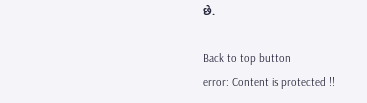છે.

Back to top button
error: Content is protected !!